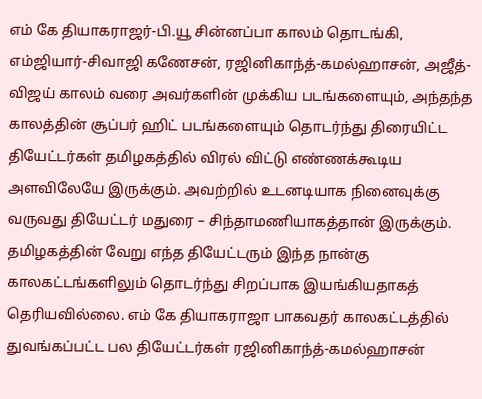எம் கே தியாகராஜர்-பி.யூ சின்னப்பா காலம் தொடங்கி, எம்ஜியார்-சிவாஜி கணேசன், ரஜினிகாந்த்-கமல்ஹாசன், அஜீத்-விஜய் காலம் வரை அவர்களின் முக்கிய படங்களையும், அந்தந்த காலத்தின் சூப்பர் ஹிட் படங்களையும் தொடர்ந்து திரையிட்ட தியேட்டர்கள் தமிழகத்தில் விரல் விட்டு எண்ணக்கூடிய அளவிலேயே இருக்கும். அவற்றில் உடனடியாக நினைவுக்கு வருவது தியேட்டர் மதுரை – சிந்தாமணியாகத்தான் இருக்கும்.
தமிழகத்தின் வேறு எந்த தியேட்டரும் இந்த நான்கு காலகட்டங்களிலும் தொடர்ந்து சிறப்பாக இயங்கியதாகத் தெரியவில்லை. எம் கே தியாகராஜா பாகவதர் காலகட்டத்தில் துவங்கப்பட்ட பல தியேட்டர்கள் ரஜினிகாந்த்-கமல்ஹாசன்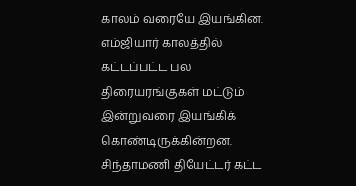காலம் வரையே இயங்கின. எம்ஜியார் காலத்தில் கட்டப்பட்ட பல திரையரங்குகள் மட்டும் இன்றுவரை இயங்கிக் கொண்டிருக்கின்றன. சிந்தாமணி தியேட்டர் கட்ட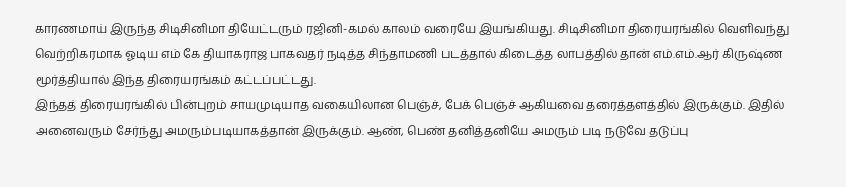காரணமாய் இருந்த சிடிசினிமா தியேட்டரும் ரஜினி-கமல் காலம் வரையே இயங்கியது. சிடிசினிமா திரையரங்கில் வெளிவந்து வெற்றிகரமாக ஓடிய எம் கே தியாகராஜ பாகவதர் நடித்த சிந்தாமணி படத்தால் கிடைத்த லாபத்தில் தான் எம்.எம்.ஆர் கிருஷ்ண மூர்த்தியால் இந்த திரையரங்கம் கட்டப்பட்டது.
இந்தத் திரையரங்கில் பின்புறம் சாயமுடியாத வகையிலான பெஞ்ச், பேக் பெஞ்ச் ஆகியவை தரைத்தளத்தில் இருக்கும். இதில் அனைவரும் சேர்ந்து அமரும்படியாகத்தான் இருக்கும். ஆண், பெண் தனித்தனியே அமரும் படி நடுவே தடுப்பு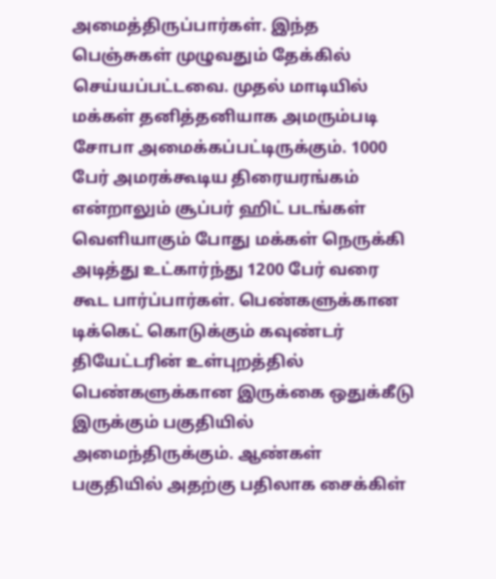அமைத்திருப்பார்கள். இந்த பெஞ்சுகள் முழுவதும் தேக்கில் செய்யப்பட்டவை. முதல் மாடியில் மக்கள் தனித்தனியாக அமரும்படி சோபா அமைக்கப்பட்டிருக்கும். 1000 பேர் அமரக்கூடிய திரையரங்கம் என்றாலும் சூப்பர் ஹிட் படங்கள் வெளியாகும் போது மக்கள் நெருக்கி அடித்து உட்கார்ந்து 1200 பேர் வரை கூட பார்ப்பார்கள். பெண்களுக்கான டிக்கெட் கொடுக்கும் கவுண்டர் தியேட்டரின் உள்புறத்தில் பெண்களுக்கான இருக்கை ஒதுக்கீடு இருக்கும் பகுதியில் அமைந்திருக்கும். ஆண்கள் பகுதியில் அதற்கு பதிலாக சைக்கிள்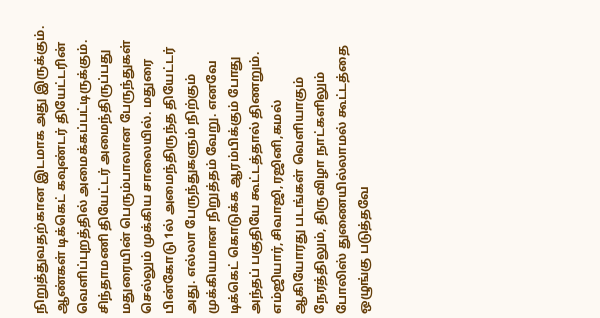நிறுத்துவதற்கான இடமாக அது இருக்கும். ஆண்கள் டிக்கெட் கவுண்டர் தியேட்டரின் வெளிப்புறத்தில் அமைக்கப்பட்டிருக்கும்.
சிந்தாமணி தியேட்டர் அமைந்திருப்பது மதுரையின் பெரும்பாலான பேருந்துகள் செல்லும் முக்கிய சாலையில். மதுரை பின்கோடு 1ல் அமைந்திருந்த தியேட்டர் அது. எல்லா பேருந்துகளும் நிற்கும் முக்கியமான நிறுத்தம் வேறு. எனவே டிக்கெட் கொடுக்க ஆரம்பிக்கும் போது அந்தப் பகுதியே கூட்டத்தால் திணறும். எம்ஜியார்,சிவாஜி,ரஜினி,கமல் ஆகியோரது படங்கள் வெளியாகும் நேரத்திலும், திருவிழா நாட்களிலும் போலிஸ் துணையில்லாமல் கூட்டத்தை ஒழுங்கு படுத்தவே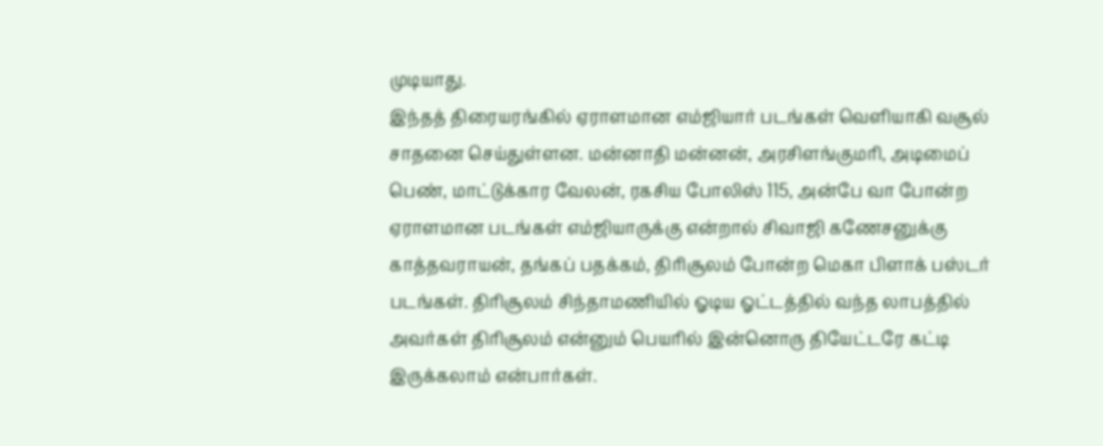முடியாது.
இந்தத் திரையரங்கில் ஏராளமான எம்ஜியார் படங்கள் வெளியாகி வசூல் சாதனை செய்துள்ளன. மன்னாதி மன்னன், அரசிளங்குமரி, அடிமைப் பெண், மாட்டுக்கார வேலன், ரகசிய போலிஸ் 115, அன்பே வா போன்ற ஏராளமான படங்கள் எம்ஜியாருக்கு என்றால் சிவாஜி கணேசனுக்கு காத்தவராயன், தங்கப் பதக்கம், திரிசூலம் போன்ற மெகா பிளாக் பஸ்டர் படங்கள். திரிசூலம் சிந்தாமணியில் ஓடிய ஓட்டத்தில் வந்த லாபத்தில் அவர்கள் திரிசூலம் என்னும் பெயரில் இன்னொரு தியேட்டரே கட்டி இருக்கலாம் என்பார்கள்.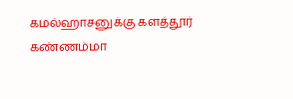கமல்ஹாசனுக்கு களத்தூர் கண்ணம்மா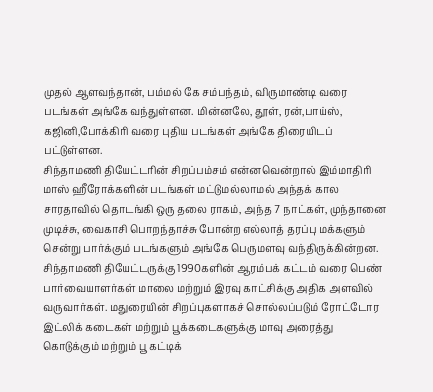முதல் ஆளவந்தான், பம்மல் கே சம்பந்தம், விருமாண்டி வரை படங்கள் அங்கே வந்துள்ளன. மின்னலே, தூள், ரன்,பாய்ஸ், கஜினி,போக்கிரி வரை புதிய படங்கள் அங்கே திரையிடப் பட்டுள்ளன.
சிந்தாமணி தியேட்டரின் சிறப்பம்சம் என்னவென்றால் இம்மாதிரி மாஸ் ஹீரோக்களின் படங்கள் மட்டுமல்லாமல் அந்தக் கால சாரதாவில் தொடங்கி ஒரு தலை ராகம், அந்த 7 நாட்கள், முந்தானை முடிச்சு, வைகாசி பொறந்தாச்சு போன்ற எல்லாத் தரப்பு மக்களும் சென்று பார்க்கும் படங்களும் அங்கே பெருமளவு வந்திருக்கின்றன. சிந்தாமணி தியேட்டருக்கு 1990களின் ஆரம்பக் கட்டம் வரை பெண் பார்வையாளர்கள் மாலை மற்றும் இரவு காட்சிக்கு அதிக அளவில் வருவார்கள். மதுரையின் சிறப்புகளாகச் சொல்லப்படும் ரோட்டோர இட்லிக் கடைகள் மற்றும் பூக்கடைகளுக்கு மாவு அரைத்து கொடுக்கும் மற்றும் பூ கட்டிக்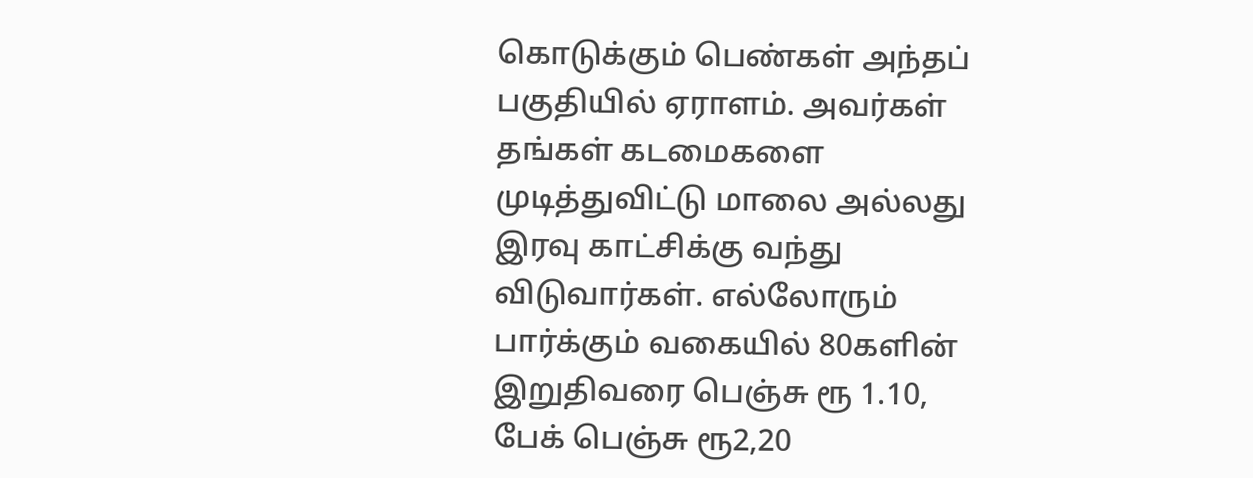கொடுக்கும் பெண்கள் அந்தப் பகுதியில் ஏராளம். அவர்கள் தங்கள் கடமைகளை முடித்துவிட்டு மாலை அல்லது இரவு காட்சிக்கு வந்து விடுவார்கள். எல்லோரும் பார்க்கும் வகையில் 80களின் இறுதிவரை பெஞ்சு ரூ 1.10, பேக் பெஞ்சு ரூ2,20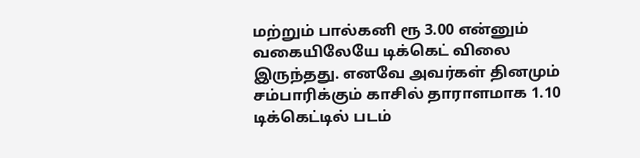மற்றும் பால்கனி ரூ 3.00 என்னும் வகையிலேயே டிக்கெட் விலை இருந்தது. எனவே அவர்கள் தினமும் சம்பாரிக்கும் காசில் தாராளமாக 1.10 டிக்கெட்டில் படம்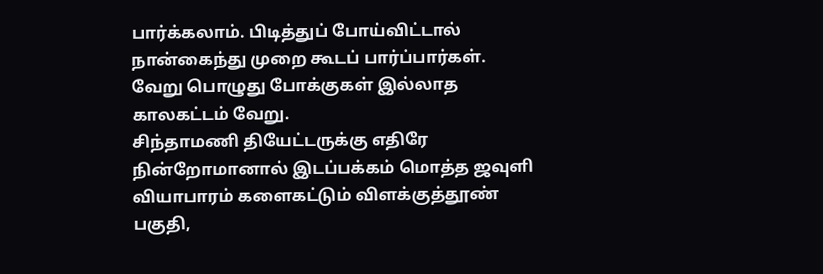பார்க்கலாம். பிடித்துப் போய்விட்டால் நான்கைந்து முறை கூடப் பார்ப்பார்கள். வேறு பொழுது போக்குகள் இல்லாத காலகட்டம் வேறு.
சிந்தாமணி தியேட்டருக்கு எதிரே நின்றோமானால் இடப்பக்கம் மொத்த ஜவுளி வியாபாரம் களைகட்டும் விளக்குத்தூண் பகுதி,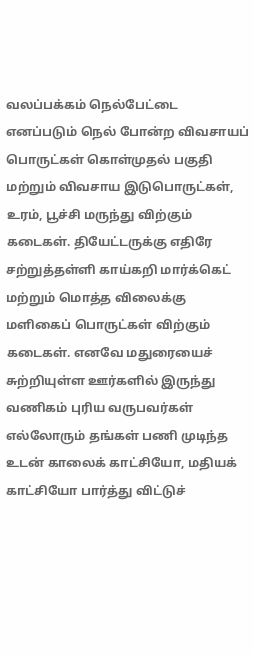வலப்பக்கம் நெல்பேட்டை எனப்படும் நெல் போன்ற விவசாயப் பொருட்கள் கொள்முதல் பகுதி மற்றும் விவசாய இடுபொருட்கள், உரம், பூச்சி மருந்து விற்கும் கடைகள். தியேட்டருக்கு எதிரே சற்றுத்தள்ளி காய்கறி மார்க்கெட் மற்றும் மொத்த விலைக்கு மளிகைப் பொருட்கள் விற்கும் கடைகள். எனவே மதுரையைச் சுற்றியுள்ள ஊர்களில் இருந்து வணிகம் புரிய வருபவர்கள் எல்லோரும் தங்கள் பணி முடிந்த உடன் காலைக் காட்சியோ, மதியக் காட்சியோ பார்த்து விட்டுச்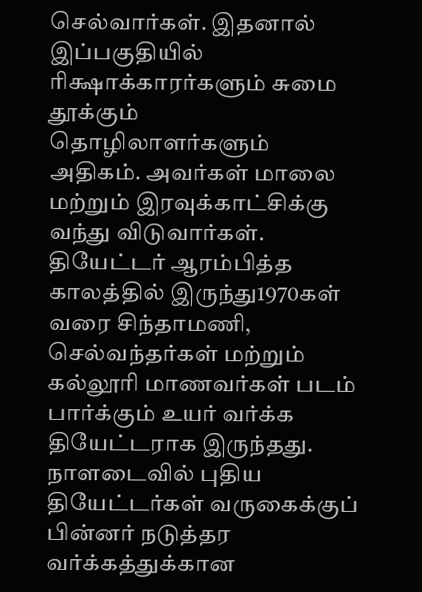செல்வார்கள். இதனால் இப்பகுதியில் ரிக்ஷாக்காரர்களும் சுமை தூக்கும் தொழிலாளர்களும் அதிகம். அவர்கள் மாலை மற்றும் இரவுக்காட்சிக்கு வந்து விடுவார்கள்.
தியேட்டர் ஆரம்பித்த காலத்தில் இருந்து1970கள் வரை சிந்தாமணி, செல்வந்தர்கள் மற்றும் கல்லூரி மாணவர்கள் படம் பார்க்கும் உயர் வர்க்க தியேட்டராக இருந்தது. நாளடைவில் புதிய தியேட்டர்கள் வருகைக்குப் பின்னர் நடுத்தர வர்க்கத்துக்கான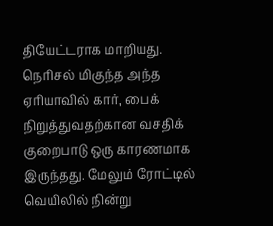தியேட்டராக மாறியது. நெரிசல் மிகுந்த அந்த ஏரியாவில் கார், பைக் நிறுத்துவதற்கான வசதிக் குறைபாடு ஒரு காரணமாக இருந்தது. மேலும் ரோட்டில் வெயிலில் நின்று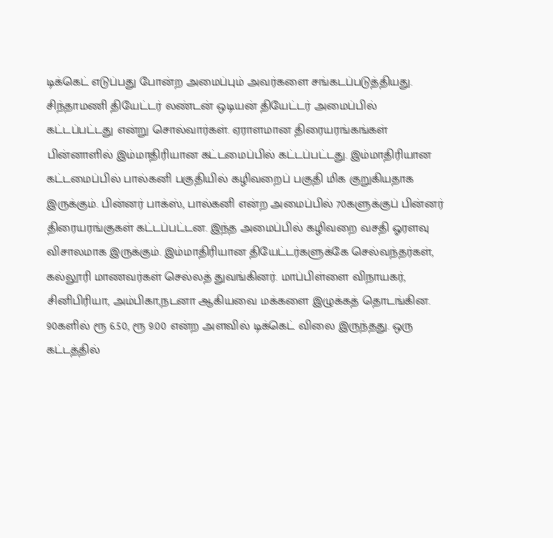டிக்கெட் எடுப்பது போன்ற அமைப்பும் அவர்களை சங்கடப்படுத்தியது.
சிந்தாமணி தியேட்டர் லண்டன் ஒடியன் தியேட்டர் அமைப்பில் கட்டப்பட்டது என்று சொல்வார்கள். ஏராளமான திரையரங்கங்கள் பின்னாளில் இம்மாதிரியான கட்டமைப்பில் கட்டப்பட்டது. இம்மாதிரியான கட்டமைப்பில் பால்கனி பகுதியில் கழிவறைப் பகுதி மிக குறுகியதாக இருக்கும். பின்னர் பாக்ஸ், பால்கனி என்ற அமைப்பில் 70களுக்குப் பின்னர் திரையரங்குகள் கட்டப்பட்டன. இந்த அமைப்பில் கழிவறை வசதி ஓரளவு விசாலமாக இருக்கும். இம்மாதிரியான தியேட்டர்களுக்கே செல்வந்தர்கள், கல்லூரி மாணவர்கள் செல்லத் துவங்கினர். மாப்பிள்ளை விநாயகர், சினிபிரியா, அம்பிகா,நடனா ஆகியவை மக்களை இழுக்கத் தொடங்கின.
90களில் ரூ 6.50, ரூ 9.00 என்ற அளவில் டிக்கெட் விலை இருந்தது. ஒரு கட்டத்தில்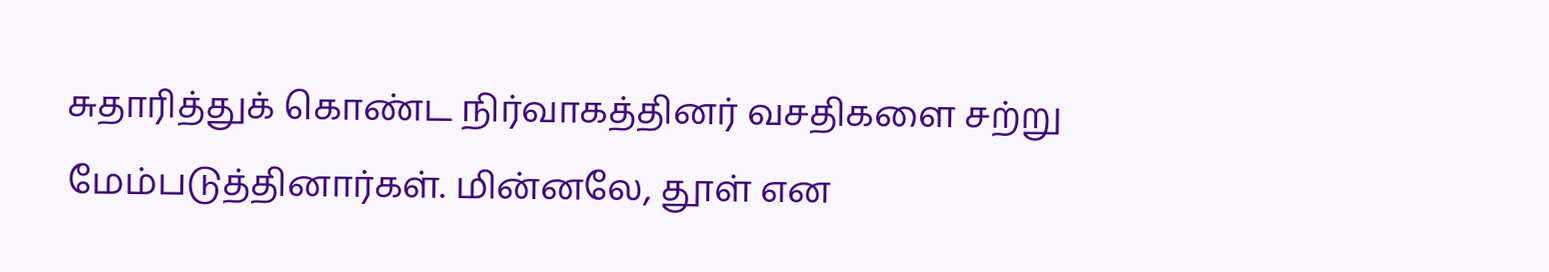சுதாரித்துக் கொண்ட நிர்வாகத்தினர் வசதிகளை சற்று மேம்படுத்தினார்கள். மின்னலே, தூள் என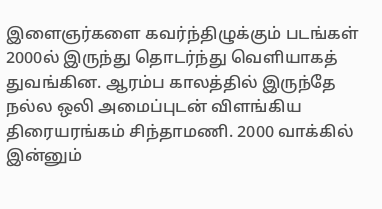இளைஞர்களை கவர்ந்திழுக்கும் படங்கள் 2000ல் இருந்து தொடர்ந்து வெளியாகத் துவங்கின. ஆரம்ப காலத்தில் இருந்தே நல்ல ஒலி அமைப்புடன் விளங்கிய திரையரங்கம் சிந்தாமணி. 2000 வாக்கில் இன்னும்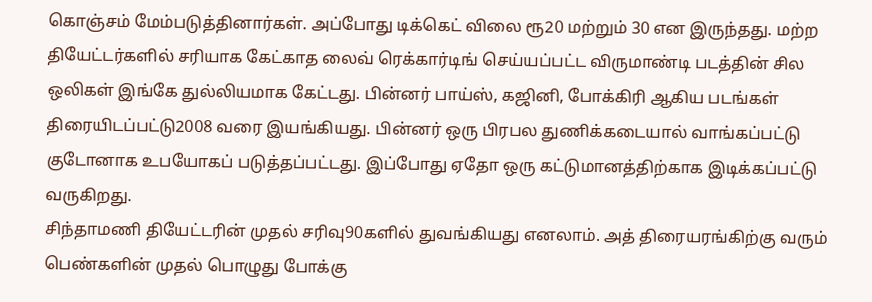கொஞ்சம் மேம்படுத்தினார்கள். அப்போது டிக்கெட் விலை ரூ20 மற்றும் 30 என இருந்தது. மற்ற தியேட்டர்களில் சரியாக கேட்காத லைவ் ரெக்கார்டிங் செய்யப்பட்ட விருமாண்டி படத்தின் சில ஒலிகள் இங்கே துல்லியமாக கேட்டது. பின்னர் பாய்ஸ், கஜினி, போக்கிரி ஆகிய படங்கள் திரையிடப்பட்டு2008 வரை இயங்கியது. பின்னர் ஒரு பிரபல துணிக்கடையால் வாங்கப்பட்டு குடோனாக உபயோகப் படுத்தப்பட்டது. இப்போது ஏதோ ஒரு கட்டுமானத்திற்காக இடிக்கப்பட்டு வருகிறது.
சிந்தாமணி தியேட்டரின் முதல் சரிவு90களில் துவங்கியது எனலாம். அத் திரையரங்கிற்கு வரும் பெண்களின் முதல் பொழுது போக்கு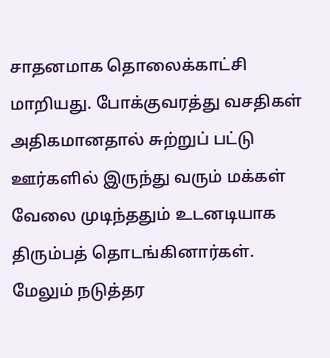சாதனமாக தொலைக்காட்சி மாறியது. போக்குவரத்து வசதிகள் அதிகமானதால் சுற்றுப் பட்டு ஊர்களில் இருந்து வரும் மக்கள் வேலை முடிந்ததும் உடனடியாக திரும்பத் தொடங்கினார்கள். மேலும் நடுத்தர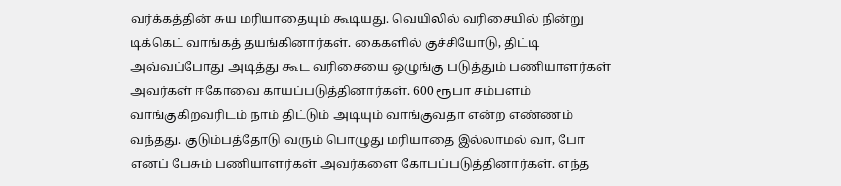வர்க்கத்தின் சுய மரியாதையும் கூடியது. வெயிலில் வரிசையில் நின்று டிக்கெட் வாங்கத் தயங்கினார்கள். கைகளில் குச்சியோடு, திட்டி அவ்வப்போது அடித்து கூட வரிசையை ஒழுங்கு படுத்தும் பணியாளர்கள் அவர்கள் ஈகோவை காயப்படுத்தினார்கள். 600 ரூபா சம்பளம் வாங்குகிறவரிடம் நாம் திட்டும் அடியும் வாங்குவதா என்ற எண்ணம் வந்தது. குடும்பத்தோடு வரும் பொழுது மரியாதை இல்லாமல் வா, போ எனப் பேசும் பணியாளர்கள் அவர்களை கோபப்படுத்தினார்கள். எந்த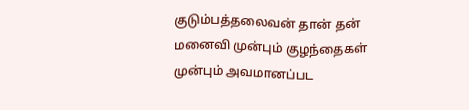குடும்பத்தலைவன் தான் தன் மனைவி முன்பும் குழந்தைகள் முன்பும் அவமானப்பட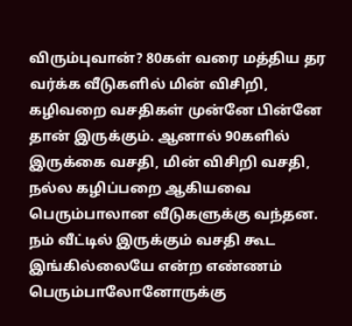விரும்புவான்? 80கள் வரை மத்திய தர வர்க்க வீடுகளில் மின் விசிறி, கழிவறை வசதிகள் முன்னே பின்னே தான் இருக்கும். ஆனால் 90களில் இருக்கை வசதி, மின் விசிறி வசதி, நல்ல கழிப்பறை ஆகியவை பெரும்பாலான வீடுகளுக்கு வந்தன. நம் வீட்டில் இருக்கும் வசதி கூட இங்கில்லையே என்ற எண்ணம் பெரும்பாலோனோருக்கு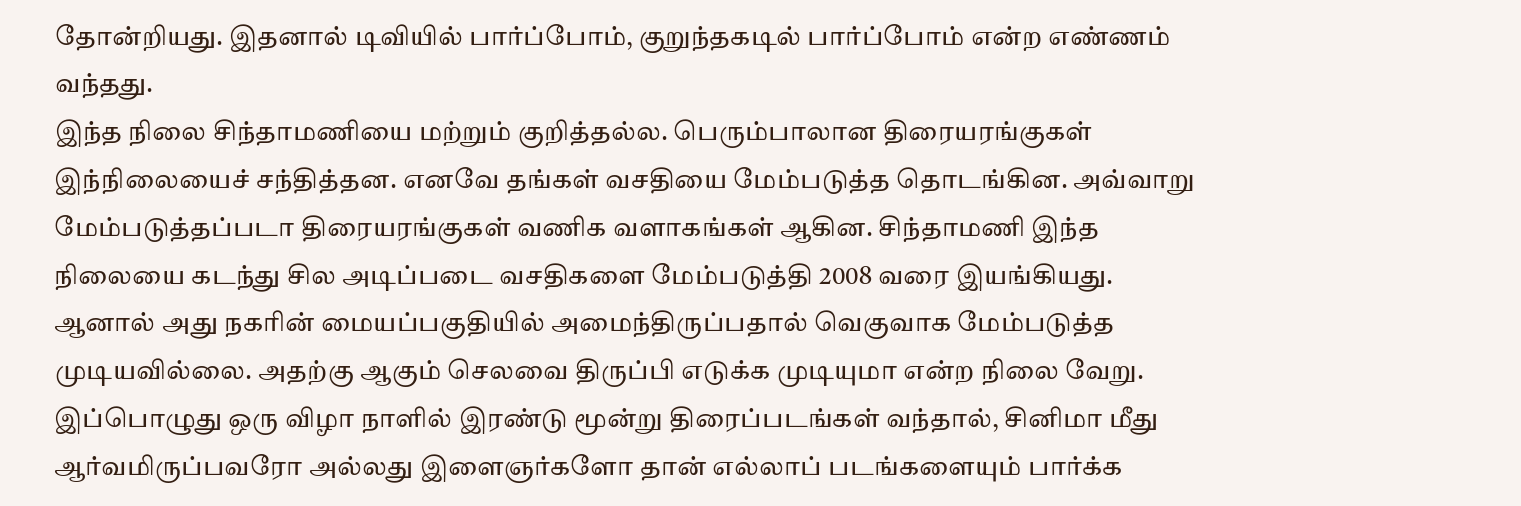தோன்றியது. இதனால் டிவியில் பார்ப்போம், குறுந்தகடில் பார்ப்போம் என்ற எண்ணம் வந்தது.
இந்த நிலை சிந்தாமணியை மற்றும் குறித்தல்ல. பெரும்பாலான திரையரங்குகள் இந்நிலையைச் சந்தித்தன. எனவே தங்கள் வசதியை மேம்படுத்த தொடங்கின. அவ்வாறு மேம்படுத்தப்படா திரையரங்குகள் வணிக வளாகங்கள் ஆகின. சிந்தாமணி இந்த நிலையை கடந்து சில அடிப்படை வசதிகளை மேம்படுத்தி 2008 வரை இயங்கியது. ஆனால் அது நகரின் மையப்பகுதியில் அமைந்திருப்பதால் வெகுவாக மேம்படுத்த முடியவில்லை. அதற்கு ஆகும் செலவை திருப்பி எடுக்க முடியுமா என்ற நிலை வேறு.
இப்பொழுது ஒரு விழா நாளில் இரண்டு மூன்று திரைப்படங்கள் வந்தால், சினிமா மீது ஆர்வமிருப்பவரோ அல்லது இளைஞர்களோ தான் எல்லாப் படங்களையும் பார்க்க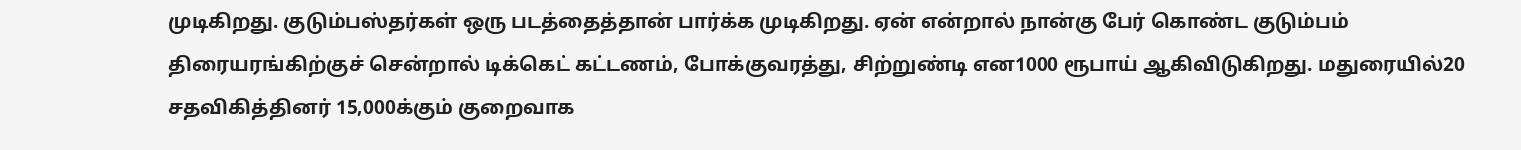முடிகிறது. குடும்பஸ்தர்கள் ஒரு படத்தைத்தான் பார்க்க முடிகிறது. ஏன் என்றால் நான்கு பேர் கொண்ட குடும்பம் திரையரங்கிற்குச் சென்றால் டிக்கெட் கட்டணம், போக்குவரத்து, சிற்றுண்டி என1000 ரூபாய் ஆகிவிடுகிறது. மதுரையில்20 சதவிகித்தினர் 15,000க்கும் குறைவாக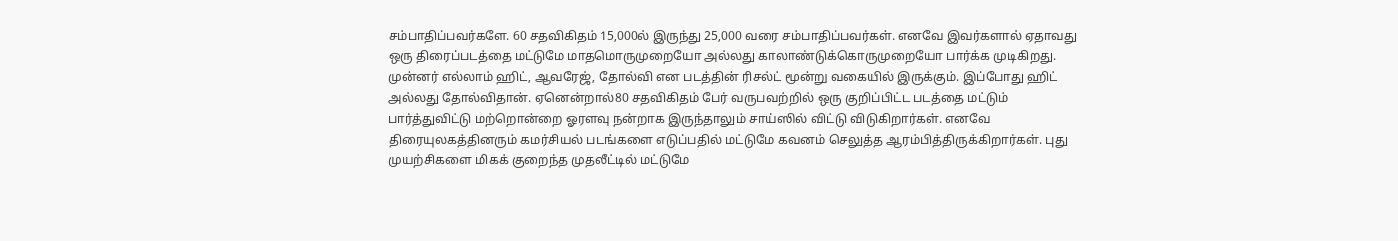சம்பாதிப்பவர்களே. 60 சதவிகிதம் 15,000ல் இருந்து 25,000 வரை சம்பாதிப்பவர்கள். எனவே இவர்களால் ஏதாவது ஒரு திரைப்படத்தை மட்டுமே மாதமொருமுறையோ அல்லது காலாண்டுக்கொருமுறையோ பார்க்க முடிகிறது.
முன்னர் எல்லாம் ஹிட், ஆவரேஜ், தோல்வி என படத்தின் ரிசல்ட் மூன்று வகையில் இருக்கும். இப்போது ஹிட் அல்லது தோல்விதான். ஏனென்றால்80 சதவிகிதம் பேர் வருபவற்றில் ஒரு குறிப்பிட்ட படத்தை மட்டும் பார்த்துவிட்டு மற்றொன்றை ஓரளவு நன்றாக இருந்தாலும் சாய்ஸில் விட்டு விடுகிறார்கள். எனவே திரையுலகத்தினரும் கமர்சியல் படங்களை எடுப்பதில் மட்டுமே கவனம் செலுத்த ஆரம்பித்திருக்கிறார்கள். புது முயற்சிகளை மிகக் குறைந்த முதலீட்டில் மட்டுமே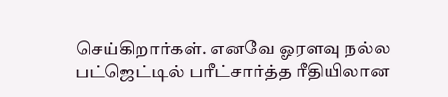செய்கிறார்கள். எனவே ஓரளவு நல்ல பட்ஜெட்டில் பரீட்சார்த்த ரீதியிலான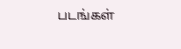படங்கள்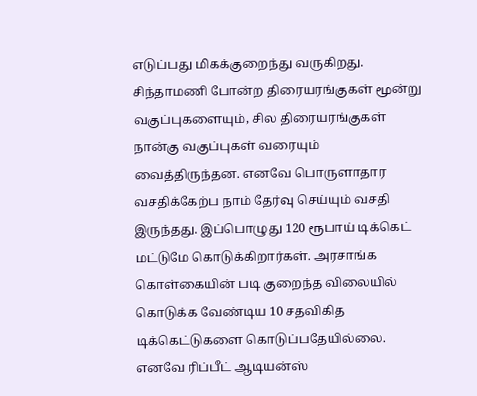எடுப்பது மிகக்குறைந்து வருகிறது.
சிந்தாமணி போன்ற திரையரங்குகள் மூன்று வகுப்புகளையும், சில திரையரங்குகள் நான்கு வகுப்புகள் வரையும் வைத்திருந்தன. எனவே பொருளாதார வசதிக்கேற்ப நாம் தேர்வு செய்யும் வசதி இருந்தது. இப்பொழுது 120 ரூபாய் டிக்கெட் மட்டுமே கொடுக்கிறார்கள். அரசாங்க கொள்கையின் படி குறைந்த விலையில் கொடுக்க வேண்டிய 10 சதவிகித டிக்கெட்டுகளை கொடுப்பதேயில்லை. எனவே ரிப்பீட் ஆடியன்ஸ்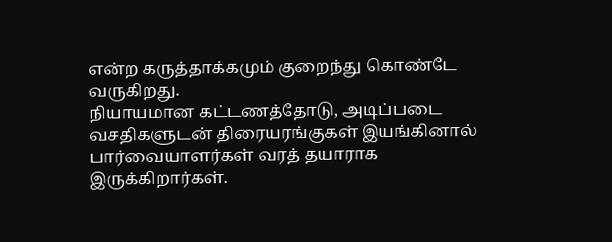என்ற கருத்தாக்கமும் குறைந்து கொண்டே வருகிறது.
நியாயமான கட்டணத்தோடு, அடிப்படை வசதிகளுடன் திரையரங்குகள் இயங்கினால் பார்வையாளர்கள் வரத் தயாராக இருக்கிறார்கள்.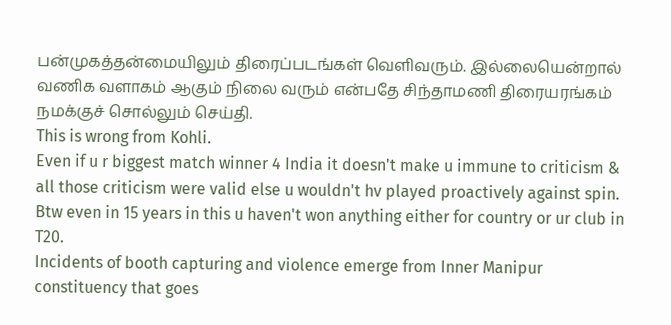பன்முகத்தன்மையிலும் திரைப்படங்கள் வெளிவரும். இல்லையென்றால் வணிக வளாகம் ஆகும் நிலை வரும் என்பதே சிந்தாமணி திரையரங்கம் நமக்குச் சொல்லும் செய்தி.
This is wrong from Kohli.
Even if u r biggest match winner 4 India it doesn't make u immune to criticism & all those criticism were valid else u wouldn't hv played proactively against spin.
Btw even in 15 years in this u haven't won anything either for country or ur club in T20.
Incidents of booth capturing and violence emerge from Inner Manipur constituency that goes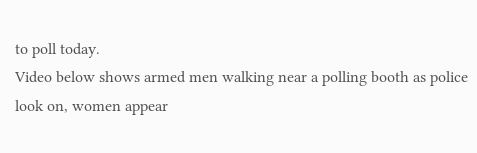to poll today.
Video below shows armed men walking near a polling booth as police look on, women appear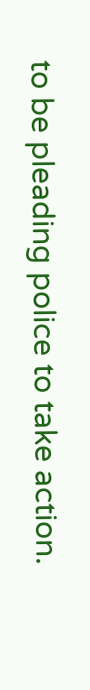to be pleading police to take action.